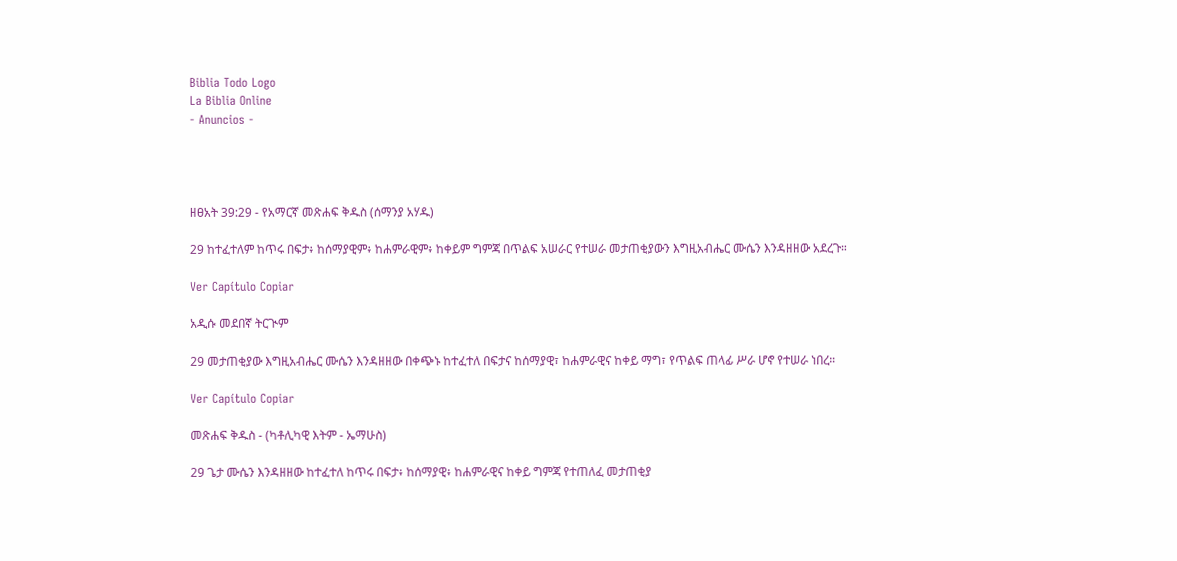Biblia Todo Logo
La Biblia Online
- Anuncios -




ዘፀአት 39:29 - የአማርኛ መጽሐፍ ቅዱስ (ሰማንያ አሃዱ)

29 ከተፈተለም ከጥሩ በፍታ፥ ከሰማያዊም፥ ከሐምራዊም፥ ከቀይም ግምጃ በጥልፍ አሠራር የተሠራ መታጠቂያውን እግዚአብሔር ሙሴን እንዳዘዘው አደረጉ።

Ver Capítulo Copiar

አዲሱ መደበኛ ትርጒም

29 መታጠቂያው እግዚአብሔር ሙሴን እንዳዘዘው በቀጭኑ ከተፈተለ በፍታና ከሰማያዊ፣ ከሐምራዊና ከቀይ ማግ፣ የጥልፍ ጠላፊ ሥራ ሆኖ የተሠራ ነበረ።

Ver Capítulo Copiar

መጽሐፍ ቅዱስ - (ካቶሊካዊ እትም - ኤማሁስ)

29 ጌታ ሙሴን እንዳዘዘው ከተፈተለ ከጥሩ በፍታ፥ ከሰማያዊ፥ ከሐምራዊና ከቀይ ግምጃ የተጠለፈ መታጠቂያ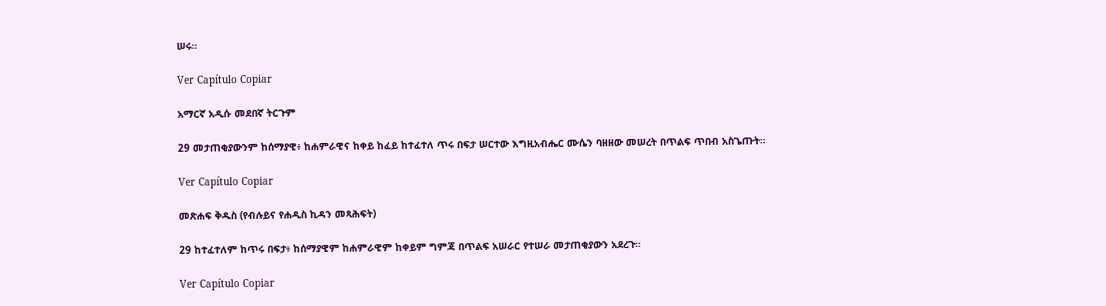ሠሩ።

Ver Capítulo Copiar

አማርኛ አዲሱ መደበኛ ትርጉም

29 መታጠቂያውንም ከሰማያዊ፥ ከሐምራዊና ከቀይ ከፈይ ከተፈተለ ጥሩ በፍታ ሠርተው እግዚአብሔር ሙሴን ባዘዘው መሠረት በጥልፍ ጥበብ አስጌጡት።

Ver Capítulo Copiar

መጽሐፍ ቅዱስ (የብሉይና የሐዲስ ኪዳን መጻሕፍት)

29 ከተፈተለም ከጥሩ በፍታ፥ ከሰማያዊም ከሐምራዊም ከቀይም ግምጃ በጥልፍ አሠራር የተሠራ መታጠቂያውን አደረጉ።

Ver Capítulo Copiar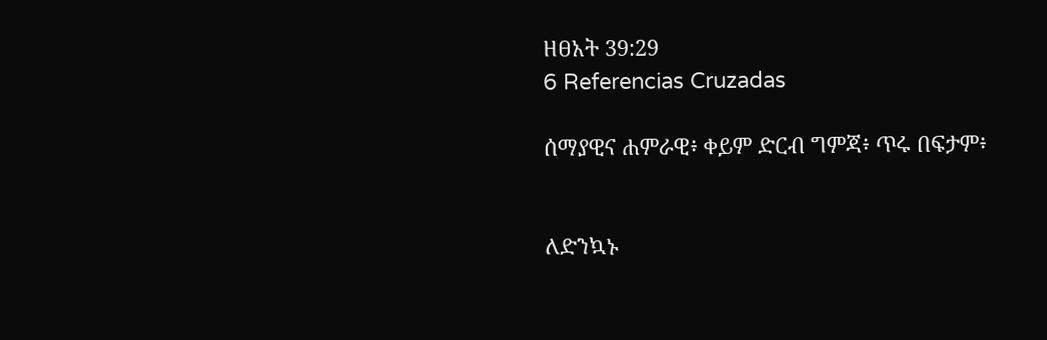ዘፀአት 39:29
6 Referencias Cruzadas

ሰማያዊና ሐምራዊ፥ ቀይም ድርብ ግምጃ፥ ጥሩ በፍታም፥


ለድንኳኑ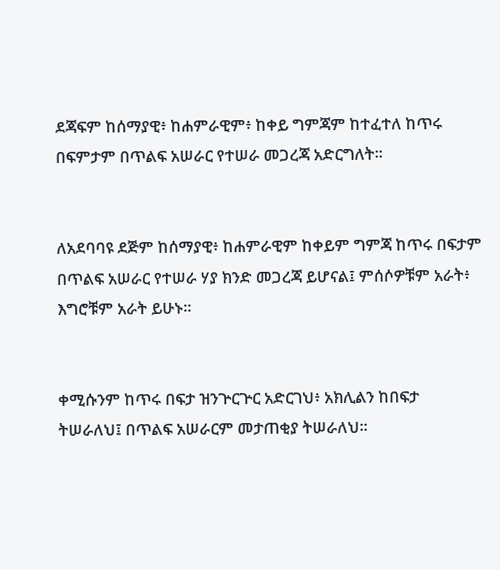ደጃፍም ከሰማያዊ፥ ከሐምራዊም፥ ከቀይ ግምጃም ከተፈተለ ከጥሩ በፍምታም በጥልፍ አሠራር የተሠራ መጋረጃ አድርግለት።


ለአደባባዩ ደጅም ከሰማያዊ፥ ከሐምራዊም ከቀይም ግምጃ ከጥሩ በፍታም በጥልፍ አሠራር የተሠራ ሃያ ክንድ መጋረጃ ይሆናል፤ ምሰሶዎቹም አራት፥ እግሮቹም አራት ይሁኑ።


ቀሚሱንም ከጥሩ በፍታ ዝንጕርጕር አድርገህ፥ አክሊልን ከበፍታ ትሠራለህ፤ በጥልፍ አሠራርም መታጠቂያ ትሠራለህ።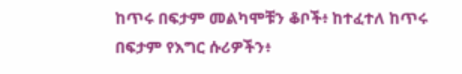ከጥሩ በፍታም መልካሞቹን ቆቦች፥ ከተፈተለ ከጥሩ በፍታም የእግር ሱሪዎችን፥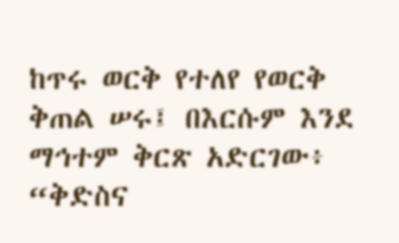ከጥሩ ወርቅ የተለየ የወርቅ ቅጠል ሠሩ፤ በእርሱም እንደ ማኅተም ቅርጽ አድርገው፥ “ቅድስና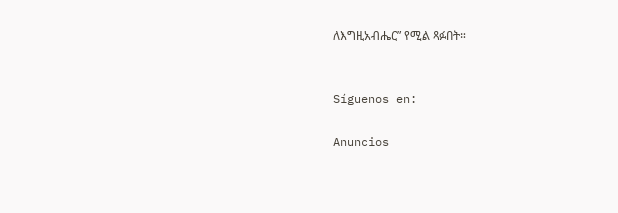ለእግዚአብሔር” የሚል ጻፉበት።


Síguenos en:

Anuncios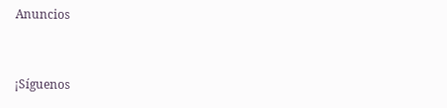Anuncios


¡Síguenos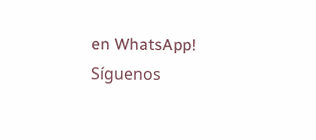en WhatsApp! Síguenos